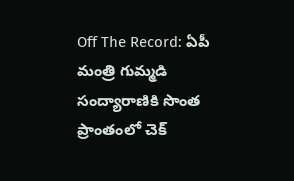Off The Record: ఏపీ మంత్రి గుమ్మడి సంద్యారాణికి సొంత ప్రాంతంలో చెక్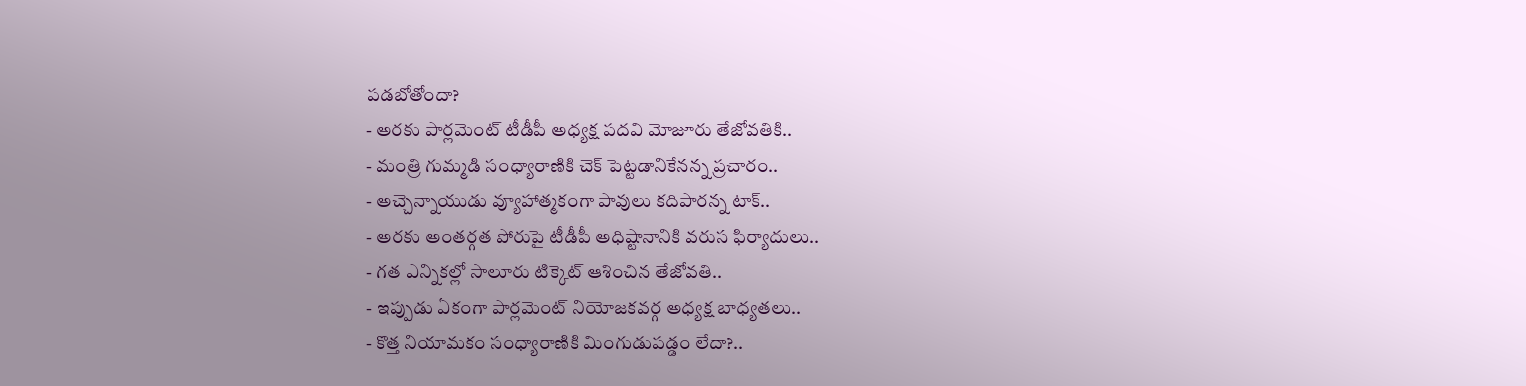పడబోతోందా?
- అరకు పార్లమెంట్ టీడీపీ అధ్యక్ష పదవి మోజూరు తేజోవతికి..
- మంత్రి గుమ్మడి సంధ్యారాణికి చెక్ పెట్టడానికేనన్న ప్రచారం..
- అచ్చెన్నాయుడు వ్యూహాత్మకంగా పావులు కదిపారన్న టాక్..
- అరకు అంతర్గత పోరుపై టీడీపీ అధిష్టానానికి వరుస ఫిర్యాదులు..
- గత ఎన్నికల్లో సాలూరు టిక్కెట్ ఆశించిన తేజోవతి..
- ఇప్పుడు ఏకంగా పార్లమెంట్ నియోజకవర్గ అధ్యక్ష బాధ్యతలు..
- కొత్త నియామకం సంధ్యారాణికి మింగుడుపడ్డం లేదా?..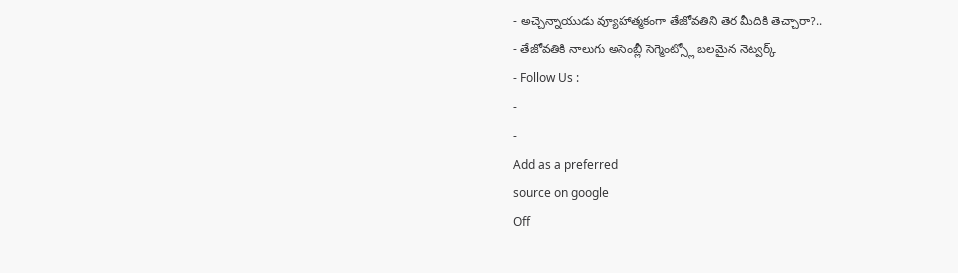- అచ్చెన్నాయుడు వ్యూహాత్మకంగా తేజోవతిని తెర మీదికి తెచ్చారా?..
- తేజోవతికి నాలుగు అసెంబ్లీ సెగ్మెంట్స్లో బలమైన నెట్వర్క్
- Follow Us :
-
-
Add as a preferred
source on google
Off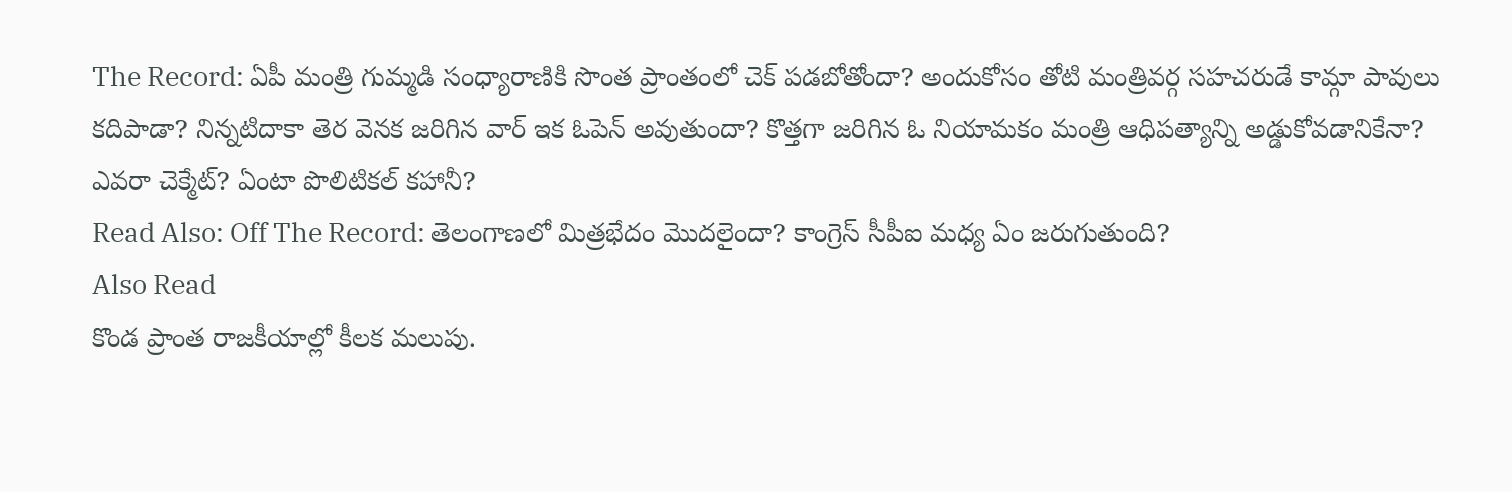The Record: ఏపీ మంత్రి గుమ్మడి సంధ్యారాణికి సొంత ప్రాంతంలో చెక్ పడబోతోందా? అందుకోసం తోటి మంత్రివర్గ సహచరుడే కామ్గా పావులు కదిపాడా? నిన్నటిదాకా తెర వెనక జరిగిన వార్ ఇక ఓపెన్ అవుతుందా? కొత్తగా జరిగిన ఓ నియామకం మంత్రి ఆధిపత్యాన్ని అడ్డుకోవడానికేనా? ఎవరా చెక్మేట్? ఏంటా పొలిటికల్ కహానీ?
Read Also: Off The Record: తెలంగాణలో మిత్రభేదం మొదలైందా? కాంగ్రెస్ సీపీఐ మధ్య ఏం జరుగుతుంది?
Also Read
కొండ ప్రాంత రాజకీయాల్లో కీలక మలుపు.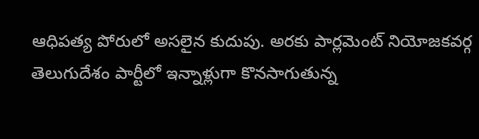ఆధిపత్య పోరులో అసలైన కుదుపు. అరకు పార్లమెంట్ నియోజకవర్గ తెలుగుదేశం పార్టీలో ఇన్నాళ్లుగా కొనసాగుతున్న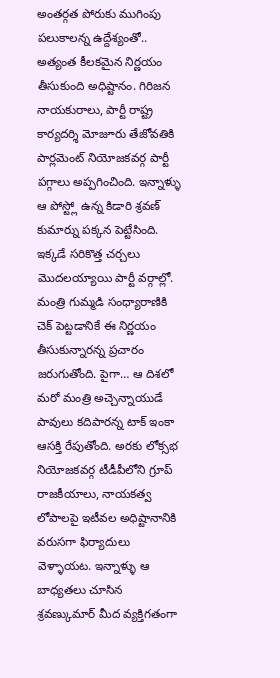అంతర్గత పోరుకు ముగింపు పలుకాలన్న ఉద్దేశ్యంతో.. అత్యంత కీలకమైన నిర్ణయం తీసుకుంది అధిష్టానం. గిరిజన నాయకురాలు, పార్టీ రాష్ట్ర కార్యదర్శి మోజూరు తేజోవతికి పార్లమెంట్ నియోజకవర్గ పార్టీ పగ్గాలు అప్పగించింది. ఇన్నాళ్ళు ఆ పోస్ట్లో ఉన్న కిడారి శ్రవణ్ కుమార్ను పక్కన పెట్టేసింది. ఇక్కడే సరికొత్త చర్చలు మొదలయ్యాయి పార్టీ వర్గాల్లో. మంత్రి గుమ్మడి సంధ్యారాణికి చెక్ పెట్టడానికే ఈ నిర్ణయం తీసుకున్నారన్న ప్రచారం జరుగుతోంది. పైగా… ఆ దిశలో మరో మంత్రి అచ్చెన్నాయుడే పావులు కదిపారన్న టాక్ ఇంకా ఆసక్తి రేపుతోంది. అరకు లోక్సభ నియోజకవర్గ టీడీపీలోని గ్రూప్ రాజకీయాలు, నాయకత్వ లోపాలపై ఇటీవల అధిష్టానానికి వరుసగా ఫిర్యాదులు వెళ్ళాయట. ఇన్నాళ్ళు ఆ బాధ్యతలు చూసిన శ్రవణ్కుమార్ మీద వ్యక్తిగతంగా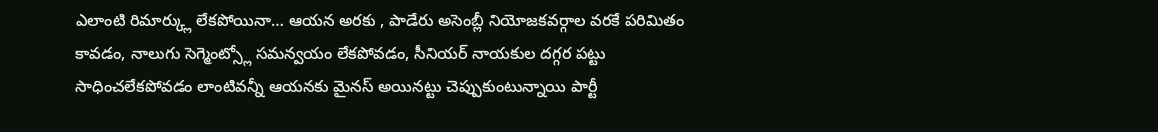ఎలాంటి రిమార్క్లు లేకపోయినా… ఆయన అరకు , పాడేరు అసెంబ్లీ నియోజకవర్గాల వరకే పరిమితం కావడం, నాలుగు సెగ్మెంట్స్లో సమన్వయం లేకపోవడం, సీనియర్ నాయకుల దగ్గర పట్టు సాధించలేకపోవడం లాంటివన్నీ ఆయనకు మైనస్ అయినట్టు చెప్పుకుంటున్నాయి పార్టీ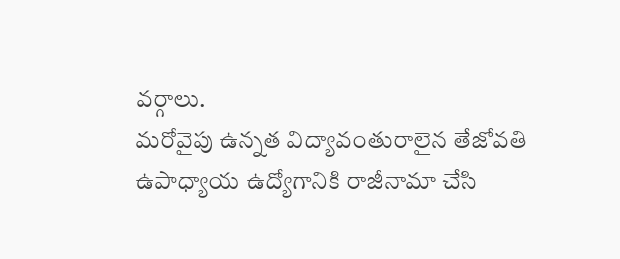వర్గాలు.
మరోవైపు ఉన్నత విద్యావంతురాలైన తేజోవతి ఉపాధ్యాయ ఉద్యోగానికి రాజీనామా చేసి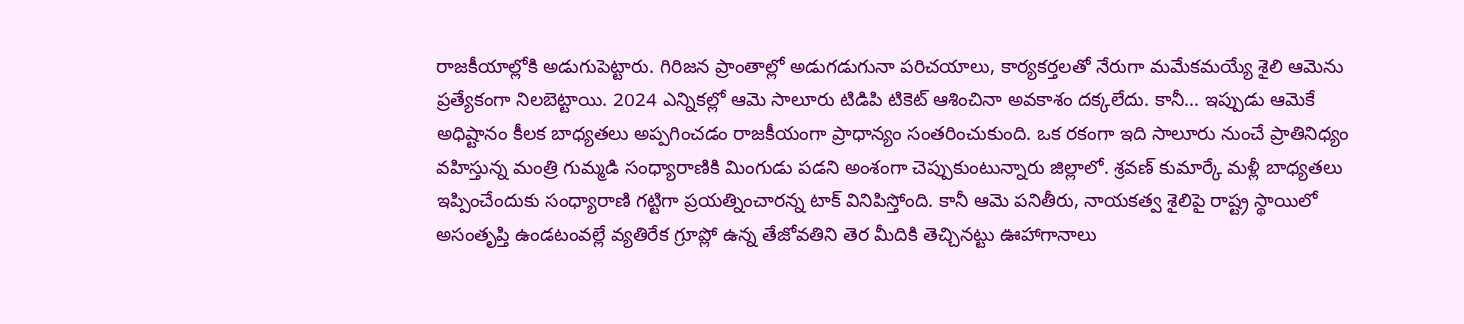రాజకీయాల్లోకి అడుగుపెట్టారు. గిరిజన ప్రాంతాల్లో అడుగడుగునా పరిచయాలు, కార్యకర్తలతో నేరుగా మమేకమయ్యే శైలి ఆమెను ప్రత్యేకంగా నిలబెట్టాయి. 2024 ఎన్నికల్లో ఆమె సాలూరు టిడిపి టికెట్ ఆశించినా అవకాశం దక్కలేదు. కానీ… ఇప్పుడు ఆమెకే అధిష్టానం కీలక బాధ్యతలు అప్పగించడం రాజకీయంగా ప్రాధాన్యం సంతరించుకుంది. ఒక రకంగా ఇది సాలూరు నుంచే ప్రాతినిధ్యం వహిస్తున్న మంత్రి గుమ్మడి సంధ్యారాణికి మింగుడు పడని అంశంగా చెప్పుకుంటున్నారు జిల్లాలో. శ్రవణ్ కుమార్కే మళ్లీ బాధ్యతలు ఇప్పించేందుకు సంధ్యారాణి గట్టిగా ప్రయత్నించారన్న టాక్ వినిపిస్తోంది. కానీ ఆమె పనితీరు, నాయకత్వ శైలిపై రాష్ట్ర స్థాయిలో అసంతృప్తి ఉండటంవల్లే వ్యతిరేక గ్రూప్లో ఉన్న తేజోవతిని తెర మీదికి తెచ్చినట్టు ఊహాగానాలు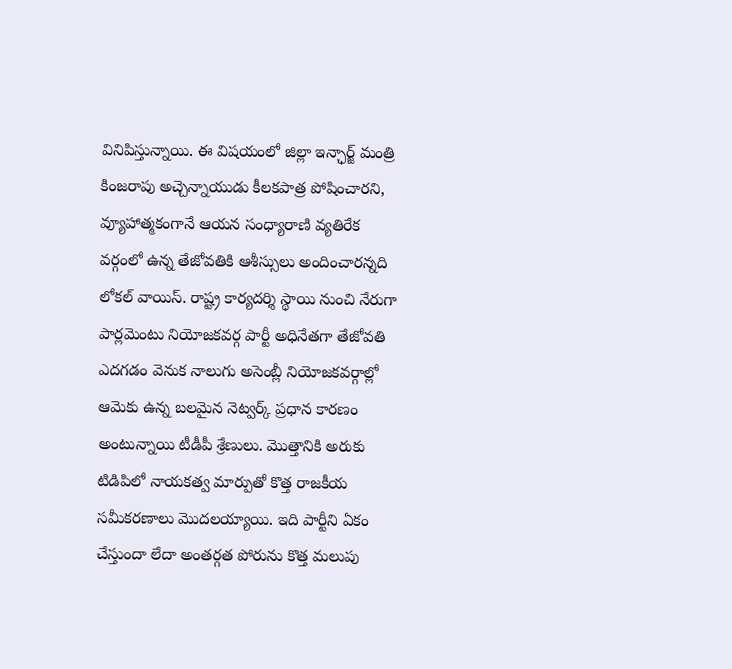వినిపిస్తున్నాయి. ఈ విషయంలో జిల్లా ఇన్ఛార్జ్ మంత్రి కింజరాపు అచ్చెన్నాయుడు కీలకపాత్ర పోషించారని, వ్యూహాత్మకంగానే ఆయన సంధ్యారాణి వ్యతిరేక వర్గంలో ఉన్న తేజోవతికి ఆశీస్సులు అందించారన్నది లోకల్ వాయిస్. రాష్ట్ర కార్యదర్శి స్థాయి నుంచి నేరుగా పార్లమెంటు నియోజకవర్గ పార్టీ అధినేతగా తేజోవతి ఎదగడం వెనుక నాలుగు అసెంబ్లీ నియోజకవర్గాల్లో ఆమెకు ఉన్న బలమైన నెట్వర్క్ ప్రధాన కారణం అంటున్నాయి టీడీపీ శ్రేణులు. మొత్తానికి అరుకు టిడిపిలో నాయకత్వ మార్పుతో కొత్త రాజకీయ సమీకరణాలు మొదలయ్యాయి. ఇది పార్టీని ఏకం చేస్తుందా లేదా అంతర్గత పోరును కొత్త మలుపు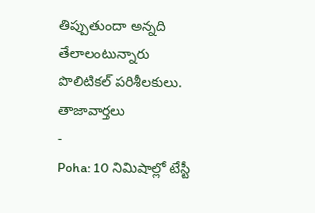తిప్పుతుందా అన్నది తేలాలంటున్నారు పొలిటికల్ పరిశీలకులు.
తాజావార్తలు
-
Poha: 10 నిమిషాల్లో టేస్టీ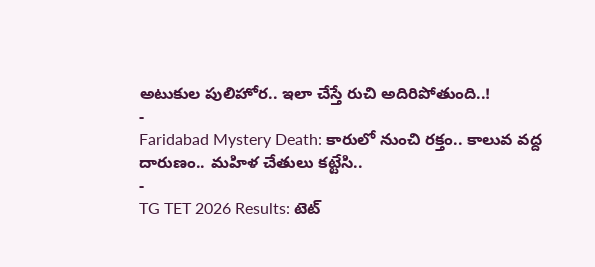అటుకుల పులిహోర.. ఇలా చేస్తే రుచి అదిరిపోతుంది..!
-
Faridabad Mystery Death: కారులో నుంచి రక్తం.. కాలువ వద్ద దారుణం.. మహిళ చేతులు కట్టేసి..
-
TG TET 2026 Results: టెట్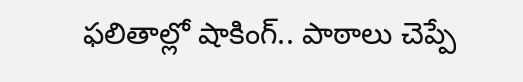ఫలితాల్లో షాకింగ్.. పాఠాలు చెప్పే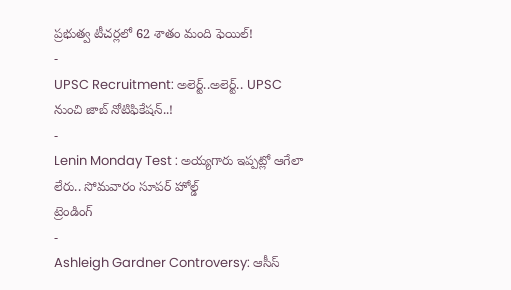ప్రభుత్వ టీచర్లలో 62 శాతం మంది ఫెయిల్!
-
UPSC Recruitment: అలెర్ట్..అలెర్ట్.. UPSC నుంచి జాబ్ నోటిఫికేషన్..!
-
Lenin Monday Test : అయ్యగారు ఇప్పట్లో ఆగేలా లేరు.. సోమవారం సూపర్ హోల్డ్
ట్రెండింగ్
-
Ashleigh Gardner Controversy: ఆసీస్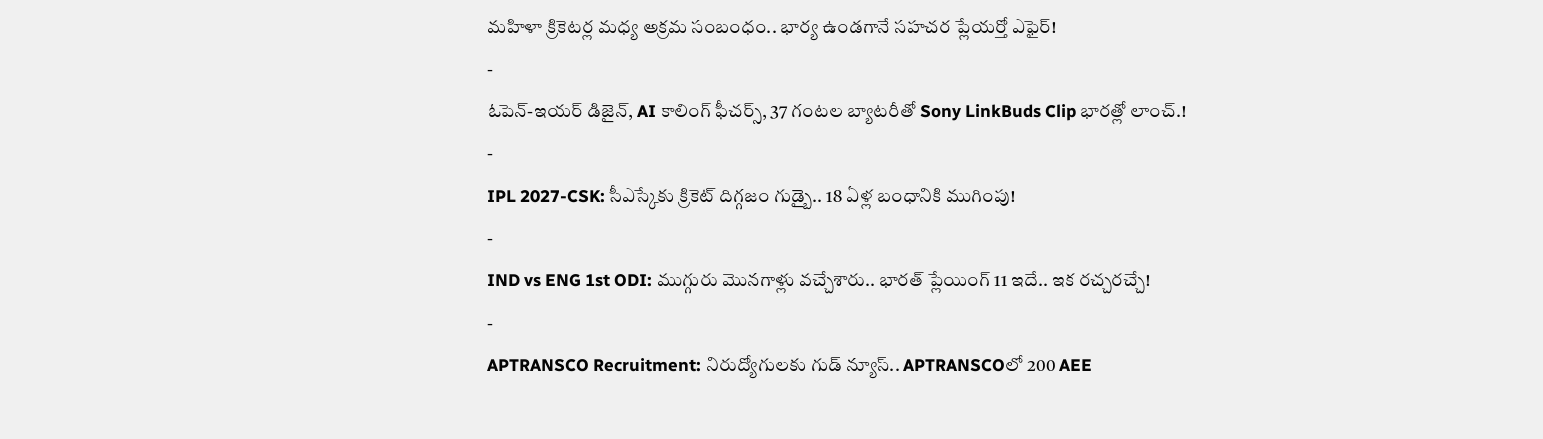మహిళా క్రికెటర్ల మధ్య అక్రమ సంబంధం.. భార్య ఉండగానే సహచర ప్లేయర్తో ఎఫైర్!
-
ఓపెన్-ఇయర్ డిజైన్, AI కాలింగ్ ఫీచర్స్, 37 గంటల బ్యాటరీతో Sony LinkBuds Clip భారత్లో లాంచ్.!
-
IPL 2027-CSK: సీఎస్కేకు క్రికెట్ దిగ్గజం గుడ్బై.. 18 ఏళ్ల బంధానికి ముగింపు!
-
IND vs ENG 1st ODI: ముగ్గురు మొనగాళ్లు వచ్చేశారు.. భారత్ ప్లేయింగ్ 11 ఇదే.. ఇక రచ్చరచ్చే!
-
APTRANSCO Recruitment: నిరుద్యోగులకు గుడ్ న్యూస్.. APTRANSCOలో 200 AEE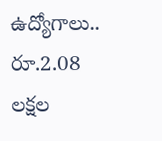ఉద్యోగాలు.. రూ.2.08 లక్షల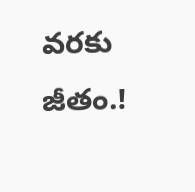వరకు జీతం.!